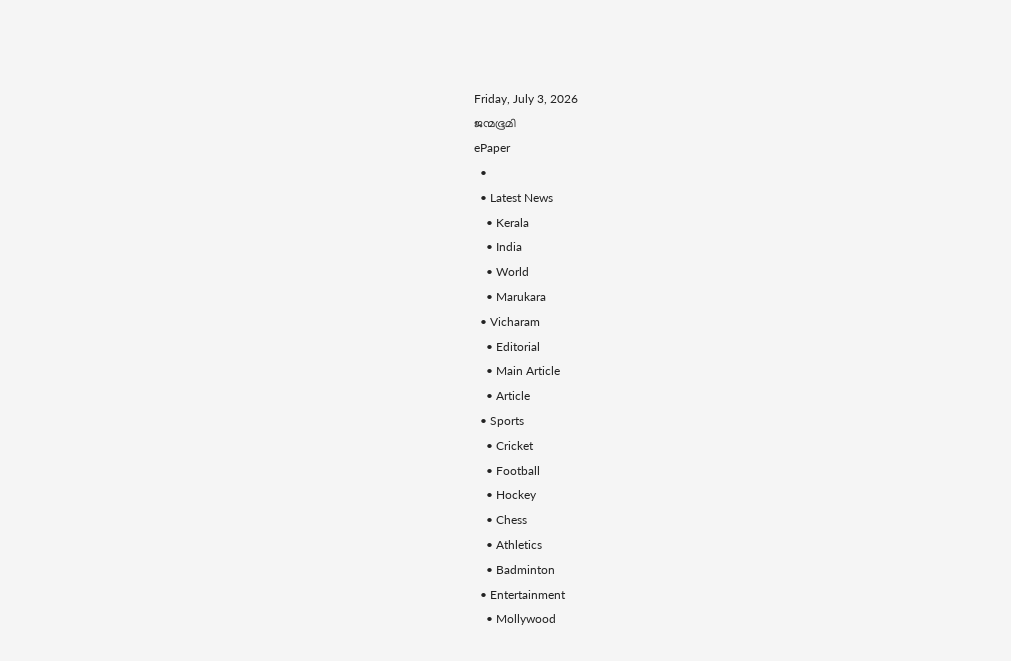Friday, July 3, 2026
ജന്മഭൂമി
ePaper
  •
  • Latest News
    • Kerala
    • India
    • World
    • Marukara
  • Vicharam
    • Editorial
    • Main Article
    • Article
  • Sports
    • Cricket
    • Football
    • Hockey
    • Chess
    • Athletics
    • Badminton
  • Entertainment
    • Mollywood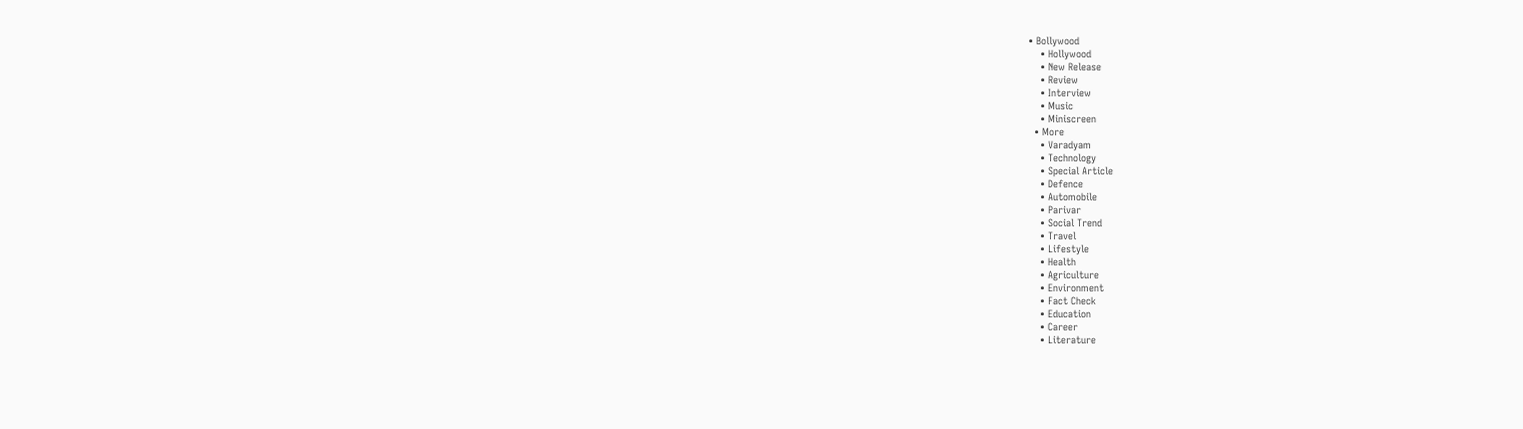• Bollywood
    • Hollywood
    • New Release
    • Review
    • Interview
    • Music
    • Miniscreen
  • More
    • Varadyam
    • Technology
    • Special Article
    • Defence
    • Automobile
    • Parivar
    • Social Trend
    • Travel
    • Lifestyle
    • Health
    • Agriculture
    • Environment
    • Fact Check
    • Education
    • Career
    • Literature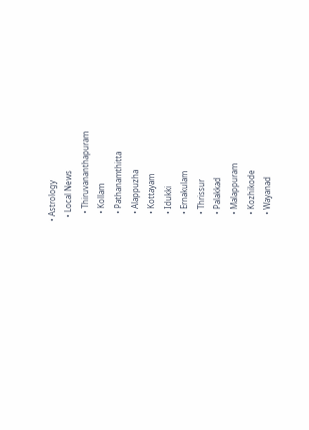• Astrology
  • Local News
    • Thiruvananthapuram
    • Kollam
    • Pathanamthitta
    • Alappuzha
    • Kottayam
    • Idukki
    • Ernakulam
    • Thrissur
    • Palakkad
    • Malappuram
    • Kozhikode
    • Wayanad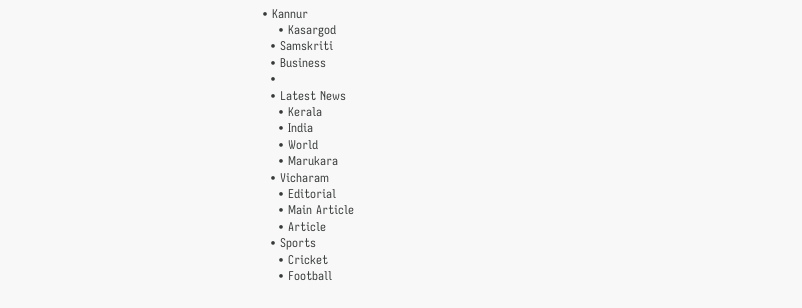• Kannur
    • Kasargod
  • Samskriti
  • Business
  •
  • Latest News
    • Kerala
    • India
    • World
    • Marukara
  • Vicharam
    • Editorial
    • Main Article
    • Article
  • Sports
    • Cricket
    • Football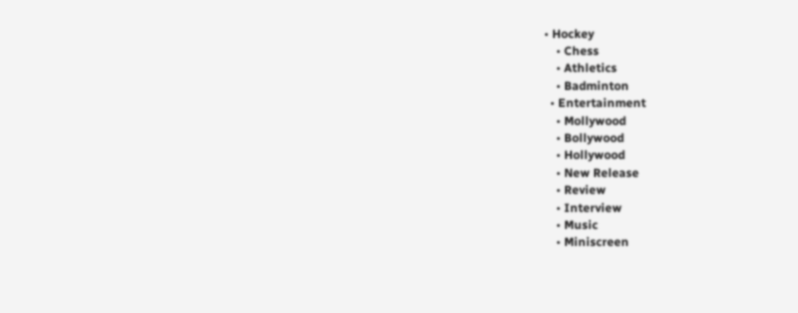• Hockey
    • Chess
    • Athletics
    • Badminton
  • Entertainment
    • Mollywood
    • Bollywood
    • Hollywood
    • New Release
    • Review
    • Interview
    • Music
    • Miniscreen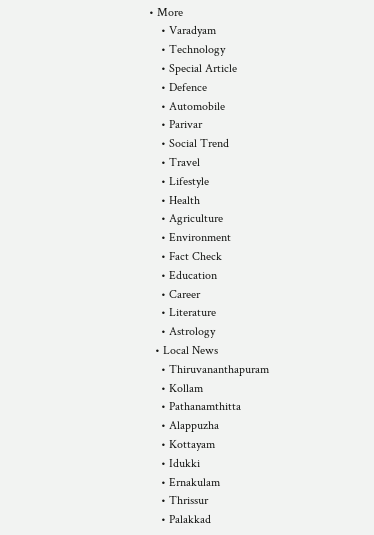• More
    • Varadyam
    • Technology
    • Special Article
    • Defence
    • Automobile
    • Parivar
    • Social Trend
    • Travel
    • Lifestyle
    • Health
    • Agriculture
    • Environment
    • Fact Check
    • Education
    • Career
    • Literature
    • Astrology
  • Local News
    • Thiruvananthapuram
    • Kollam
    • Pathanamthitta
    • Alappuzha
    • Kottayam
    • Idukki
    • Ernakulam
    • Thrissur
    • Palakkad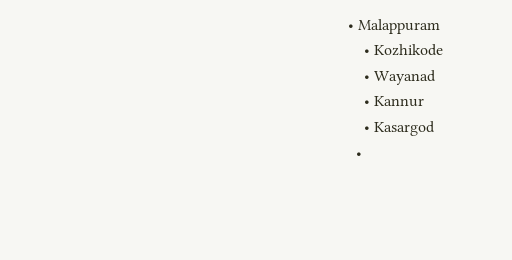• Malappuram
    • Kozhikode
    • Wayanad
    • Kannur
    • Kasargod
  •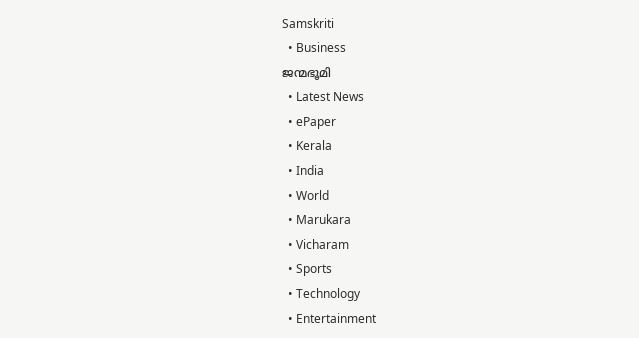Samskriti
  • Business
ജന്മഭൂമി
  • Latest News
  • ePaper
  • Kerala
  • India
  • World
  • Marukara
  • Vicharam
  • Sports
  • Technology
  • Entertainment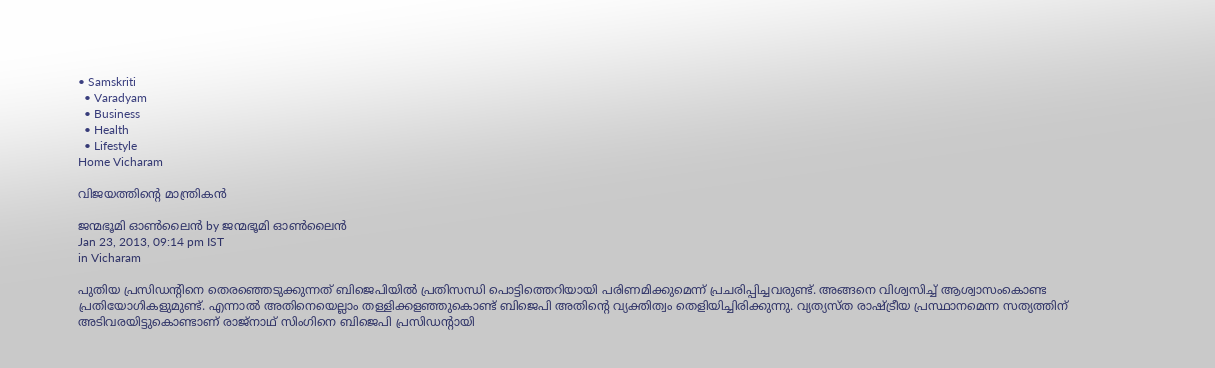• Samskriti
  • Varadyam
  • Business
  • Health
  • Lifestyle
Home Vicharam

വിജയത്തിന്റെ മാന്ത്രികന്‍

ജന്മഭൂമി ഓണ്‍ലൈന്‍ by ജന്മഭൂമി ഓണ്‍ലൈന്‍
Jan 23, 2013, 09:14 pm IST
in Vicharam

പുതിയ പ്രസിഡന്റിനെ തെരഞ്ഞെടുക്കുന്നത്‌ ബിജെപിയില്‍ പ്രതിസന്ധി പൊട്ടിത്തെറിയായി പരിണമിക്കുമെന്ന്‌ പ്രചരിപ്പിച്ചവരുണ്ട്‌. അങ്ങനെ വിശ്വസിച്ച്‌ ആശ്വാസംകൊണ്ട പ്രതിയോഗികളുമുണ്ട്‌. എന്നാല്‍ അതിനെയെല്ലാം തള്ളിക്കളഞ്ഞുകൊണ്ട്‌ ബിജെപി അതിന്റെ വ്യക്തിത്വം തെളിയിച്ചിരിക്കുന്നു. വ്യത്യസ്ത രാഷ്‌ട്രീയ പ്രസ്ഥാനമെന്ന സത്യത്തിന്‌ അടിവരയിട്ടുകൊണ്ടാണ്‌ രാജ്നാഥ്‌ സിംഗിനെ ബിജെപി പ്രസിഡന്റായി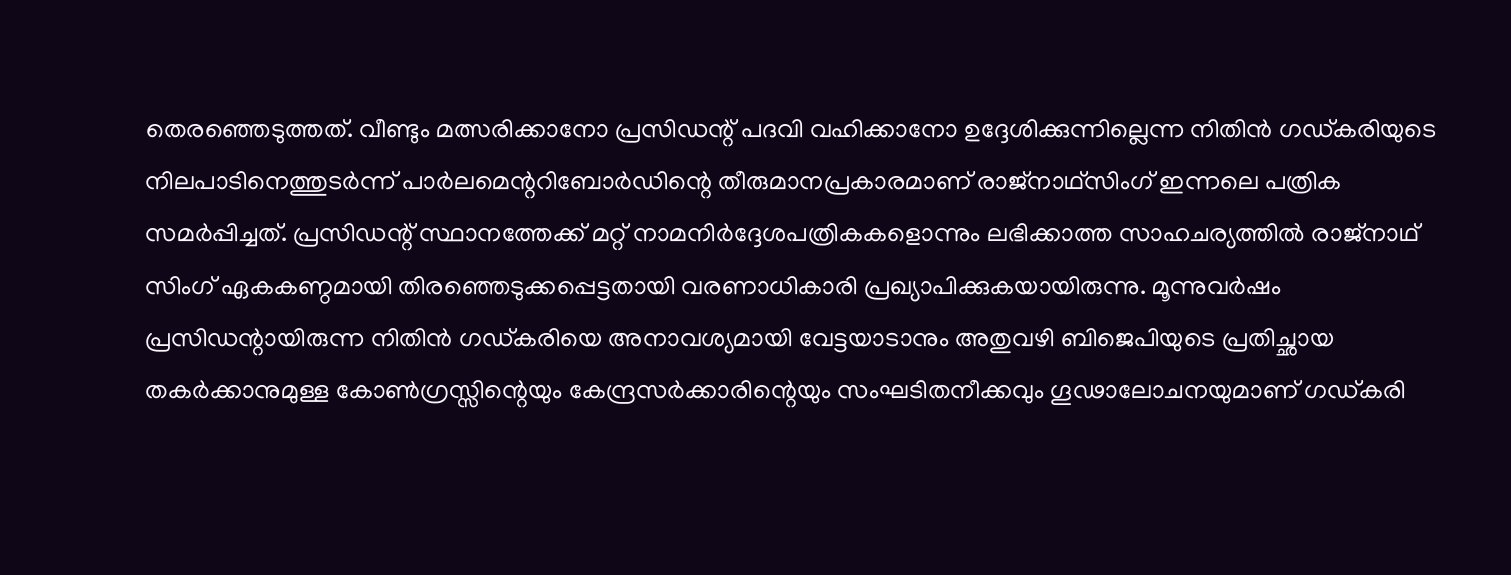തെരഞ്ഞെടുത്തത്‌. വീണ്ടും മത്സരിക്കാനോ പ്രസിഡന്റ്‌ പദവി വഹിക്കാനോ ഉദ്ദേശിക്കുന്നില്ലെന്ന നിതിന്‍ ഗഡ്കരിയുടെ നിലപാടിനെത്തുടര്‍ന്ന്‌ പാര്‍ലമെന്ററിബോര്‍ഡിന്റെ തീരുമാനപ്രകാരമാണ്‌ രാജ്നാഥ്സിംഗ്‌ ഇന്നലെ പത്രിക സമര്‍പ്പിച്ചത്‌. പ്രസിഡന്റ്‌ സ്ഥാനത്തേക്ക്‌ മറ്റ്‌ നാമനിര്‍ദ്ദേശപത്രികകളൊന്നും ലഭിക്കാത്ത സാഹചര്യത്തില്‍ രാജ്നാഥ്‌ സിംഗ്‌ ഏകകണ്ഠമായി തിരഞ്ഞെടുക്കപ്പെട്ടതായി വരണാധികാരി പ്രഖ്യാപിക്കുകയായിരുന്നു. മൂന്നുവര്‍ഷം പ്രസിഡന്റായിരുന്ന നിതിന്‍ ഗഡ്കരിയെ അനാവശ്യമായി വേട്ടയാടാനും അതുവഴി ബിജെപിയുടെ പ്രതിച്ഛായ തകര്‍ക്കാനുമുള്ള കോണ്‍ഗ്രസ്സിന്റെയും കേന്ദ്രസര്‍ക്കാരിന്റെയും സംഘടിതനീക്കവും ഗൂഢാലോചനയുമാണ്‌ ഗഡ്കരി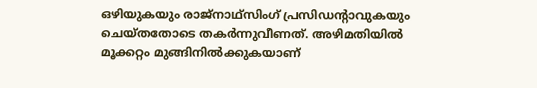ഒഴിയുകയും രാജ്നാഥ്സിംഗ്‌ പ്രസിഡന്റാവുകയും ചെയ്തതോടെ തകര്‍ന്നുവീണത്‌. അഴിമതിയില്‍ മൂക്കറ്റം മുങ്ങിനില്‍ക്കുകയാണ്‌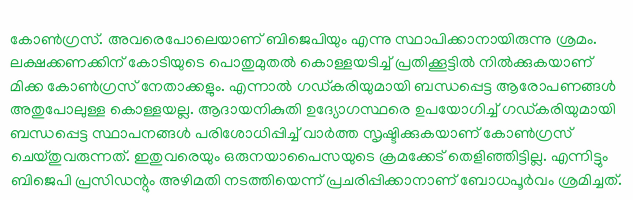കോണ്‍ഗ്രസ്‌. അവരെപോലെയാണ്‌ ബിജെപിയും എന്നു സ്ഥാപിക്കാനായിരുന്നു ശ്രമം. ലക്ഷക്കണക്കിന്‌ കോടിയുടെ പൊതുമുതല്‍ കൊള്ളയടിച്ച്‌ പ്രതിക്കൂട്ടില്‍ നില്‍ക്കുകയാണ്‌ മിക്ക കോണ്‍ഗ്രസ്‌ നേതാക്കളും. എന്നാല്‍ ഗഡ്കരിയുമായി ബന്ധപ്പെട്ട ആരോപണങ്ങള്‍ അതുപോലുള്ള കൊള്ളയല്ല. ആദായനികുതി ഉദ്യോഗസ്ഥരെ ഉപയോഗിച്ച്‌ ഗഡ്കരിയുമായി ബന്ധപ്പെട്ട സ്ഥാപനങ്ങള്‍ പരിശോധിപ്പിച്ച്‌ വാര്‍ത്ത സൃഷ്ടിക്കുകയാണ്‌ കോണ്‍ഗ്രസ്‌ ചെയ്തുവരുന്നത്‌. ഇതുവരെയും ഒരുനയാപൈസയുടെ ക്രമക്കേട്‌ തെളിഞ്ഞിട്ടില്ല. എന്നിട്ടും ബിജെപി പ്രസിഡന്റും അഴിമതി നടത്തിയെന്ന്‌ പ്രചരിപ്പിക്കാനാണ്‌ ബോധപൂര്‍വം ശ്രമിച്ചത്‌.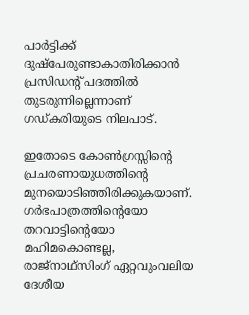പാര്‍ട്ടിക്ക്‌ ദുഷ്പേരുണ്ടാകാതിരിക്കാന്‍ പ്രസിഡന്റ്‌ പദത്തില്‍ തുടരുന്നില്ലെന്നാണ്‌ ഗഡ്കരിയുടെ നിലപാട്‌.

ഇതോടെ കോണ്‍ഗ്രസ്സിന്റെ പ്രചരണായുധത്തിന്റെ മുനയൊടിഞ്ഞിരിക്കുകയാണ്‌. ഗര്‍ഭപാത്രത്തിന്റെയോ തറവാട്ടിന്റെയോ മഹിമകൊണ്ടല്ല, രാജ്നാഥ്സിംഗ്‌ ഏറ്റവുംവലിയ ദേശീയ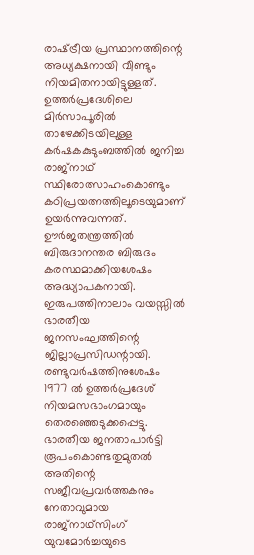രാഷ്‌ട്രീയ പ്രസ്ഥാനത്തിന്റെ അധ്യക്ഷനായി വീണ്ടും നിയമിതനായിട്ടുള്ളത്‌. ഉത്തര്‍പ്രദേശിലെ മിര്‍സാപൂരില്‍ താഴേക്കിടയിലുള്ള കര്‍ഷകകുടുംബത്തില്‍ ജനിച്ച രാജ്നാഥ്‌ സ്ഥിരോത്സാഹംകൊണ്ടും കഠിപ്രയത്നത്തിലൂടെയുമാണ്‌ ഉയര്‍ന്നുവന്നത്‌. ഊര്‍ജതന്ത്രത്തില്‍ ബിരുദാനന്തര ബിരുദം കരസ്ഥമാക്കിയശേഷം അദ്ധ്യാപകനായി. ഇരുപത്തിനാലാം വയസ്സില്‍ ഭാരതീയ ജനസംഘത്തിന്റെ ജില്ലാപ്രസിഡന്റായി. രണ്ടുവര്‍ഷത്തിനുശേഷം 1977 ല്‍ ഉത്തര്‍പ്രദേശ്‌ നിയമസഭാംഗമായും തെരഞ്ഞെടുക്കപ്പെട്ടു. ഭാരതീയ ജനതാപാര്‍ട്ടി രൂപംകൊണ്ടതുമുതല്‍ അതിന്റെ സജീവപ്രവര്‍ത്തകനും നേതാവുമായ രാജ്നാഥ്സിംഗ്‌ യുവമോര്‍ച്ചയുടെ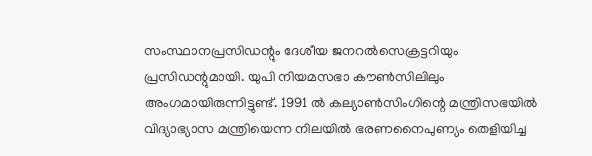സംസ്ഥാനപ്രസിഡന്റും ദേശീയ ജനറല്‍സെക്രട്ടറിയും പ്രസിഡന്റുമായി. യുപി നിയമസഭാ കൗണ്‍സിലിലും അംഗമായിരുന്നിട്ടുണ്ട്‌. 1991 ല്‍ കല്യാണ്‍സിംഗിന്റെ മന്ത്രിസഭയില്‍ വിദ്യാഭ്യാസ മന്ത്രിയെന്ന നിലയില്‍ ഭരണനൈപുണ്യം തെളിയിച്ച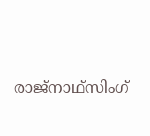രാജ്നാഥ്സിംഗ്‌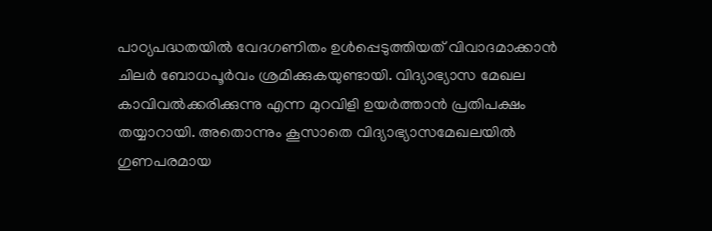പാഠ്യപദ്ധതയില്‍ വേദഗണിതം ഉള്‍പ്പെടുത്തിയത്‌ വിവാദമാക്കാന്‍ ചിലര്‍ ബോധപൂര്‍വം ശ്രമിക്കുകയുണ്ടായി. വിദ്യാഭ്യാസ മേഖല കാവിവല്‍ക്കരിക്കുന്നു എന്ന മുറവിളി ഉയര്‍ത്താന്‍ പ്രതിപക്ഷം തയ്യാറായി. അതൊന്നും കൂസാതെ വിദ്യാഭ്യാസമേഖലയില്‍ ഗുണപരമായ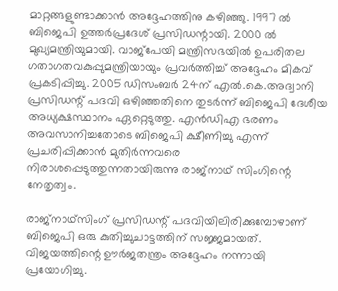മാറ്റങ്ങളുണ്ടാക്കാന്‍ അദ്ദേഹത്തിനു കഴിഞ്ഞു. 1997 ല്‍ ബിജെപി ഉത്തര്‍പ്രദേശ്‌ പ്രസിഡന്റായി. 2000 ല്‍ മുഖ്യമന്ത്രിയുമായി. വാജ്പേയി മന്ത്രിസഭയില്‍ ഉപരിതല ഗതാഗതവകുപ്പുമന്ത്രിയായും പ്രവര്‍ത്തിച്ച്‌ അദ്ദേഹം മികവ്‌ പ്രകടിപ്പിച്ചു. 2005 ഡിസംബര്‍ 24ന്‌ എല്‍.കെ.അദ്വാനി പ്രസിഡന്റ്‌ പദവി ഒഴിഞ്ഞതിനെ തുടര്‍ന്ന്‌ ബിജെപി ദേശീയ അധ്യക്ഷസ്ഥാനം ഏറ്റെടുത്തു. എന്‍ഡിഎ ഭരണം അവസാനിച്ചതോടെ ബിജെപി ക്ഷീണിച്ചു എന്ന്‌ പ്രചരിപ്പിക്കാന്‍ മുതിര്‍ന്നവരെ നിരാശപ്പെടുത്തുന്നതായിരുന്നു രാജ്നാഥ്‌ സിംഗിന്റെ നേതൃത്വം.

രാജ്നാഥ്സിംഗ്‌ പ്രസിഡന്റ്‌ പദവിയിലിരിക്കുമ്പോഴാണ്‌ ബിജെപി ഒരു കുതിച്ചുചാട്ടത്തിന്‌ സജ്ജമായത്‌. വിജയത്തിന്റെ ഊര്‍ജതന്ത്രം അദ്ദേഹം നന്നായി പ്രയോഗിച്ചു.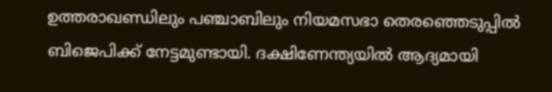ഉത്തരാഖണ്ഡിലും പഞ്ചാബിലും നിയമസഭാ തെരഞ്ഞെടുപ്പില്‍ ബിജെപിക്ക്‌ നേട്ടമുണ്ടായി. ദക്ഷിണേന്ത്യയില്‍ ആദ്യമായി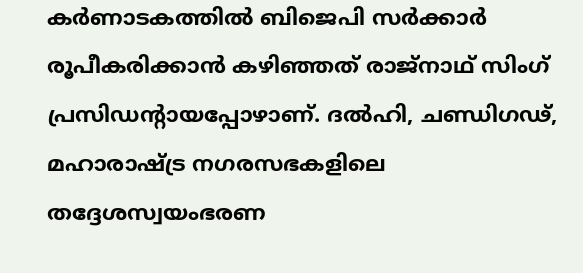കര്‍ണാടകത്തില്‍ ബിജെപി സര്‍ക്കാര്‍ രൂപീകരിക്കാന്‍ കഴിഞ്ഞത്‌ രാജ്നാഥ്‌ സിംഗ്‌ പ്രസിഡന്റായപ്പോഴാണ്‌. ദല്‍ഹി, ചണ്ഡിഗഢ്‌, മഹാരാഷ്‌ട്ര നഗരസഭകളിലെ തദ്ദേശസ്വയംഭരണ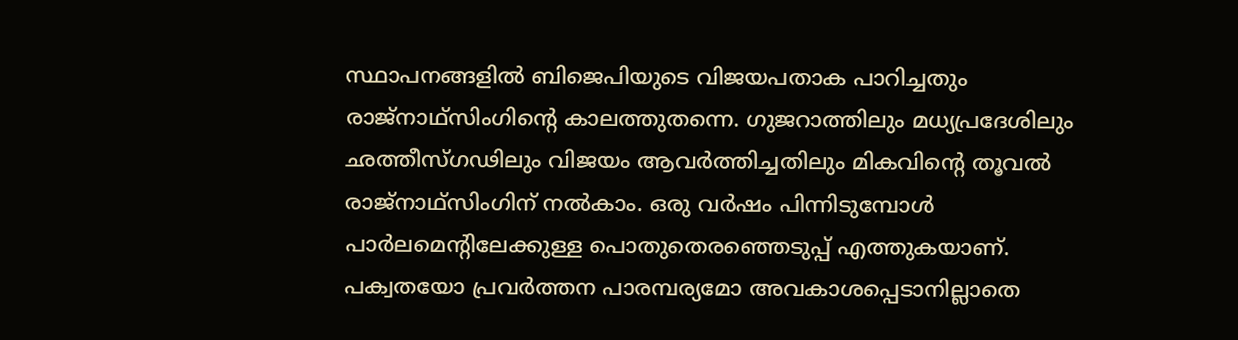സ്ഥാപനങ്ങളില്‍ ബിജെപിയുടെ വിജയപതാക പാറിച്ചതും രാജ്നാഥ്സിംഗിന്റെ കാലത്തുതന്നെ. ഗുജറാത്തിലും മധ്യപ്രദേശിലും ഛത്തീസ്ഗഢിലും വിജയം ആവര്‍ത്തിച്ചതിലും മികവിന്റെ തൂവല്‍ രാജ്നാഥ്സിംഗിന്‌ നല്‍കാം. ഒരു വര്‍ഷം പിന്നിടുമ്പോള്‍ പാര്‍ലമെന്റിലേക്കുള്ള പൊതുതെരഞ്ഞെടുപ്പ്‌ എത്തുകയാണ്‌. പക്വതയോ പ്രവര്‍ത്തന പാരമ്പര്യമോ അവകാശപ്പെടാനില്ലാതെ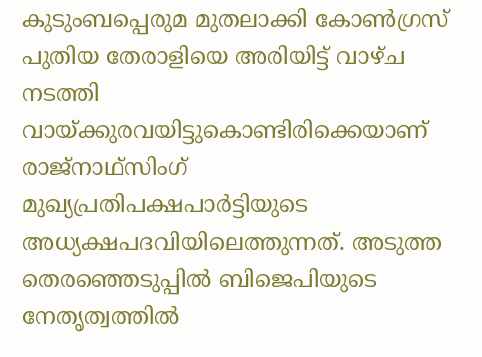കുടുംബപ്പെരുമ മുതലാക്കി കോണ്‍ഗ്രസ്‌ പുതിയ തേരാളിയെ അരിയിട്ട്‌ വാഴ്ച നടത്തി വായ്‌ക്കുരവയിട്ടുകൊണ്ടിരിക്കെയാണ്‌ രാജ്നാഥ്സിംഗ്‌ മുഖ്യപ്രതിപക്ഷപാര്‍ട്ടിയുടെ അധ്യക്ഷപദവിയിലെത്തുന്നത്‌. അടുത്ത തെരഞ്ഞെടുപ്പില്‍ ബിജെപിയുടെ നേതൃത്വത്തില്‍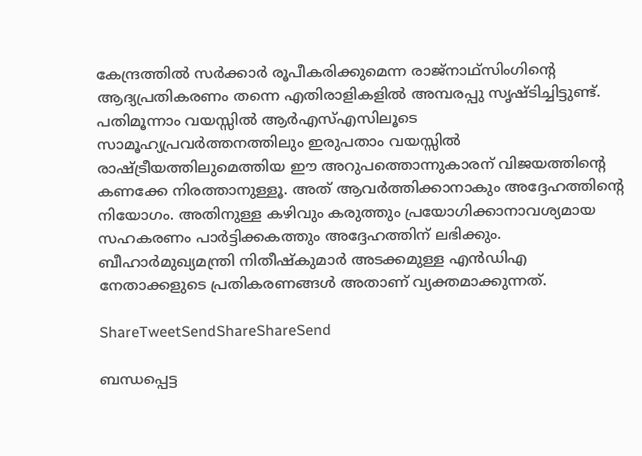കേന്ദ്രത്തില്‍ സര്‍ക്കാര്‍ രൂപീകരിക്കുമെന്ന രാജ്നാഥ്സിംഗിന്റെ ആദ്യപ്രതികരണം തന്നെ എതിരാളികളില്‍ അമ്പരപ്പു സൃഷ്ടിച്ചിട്ടുണ്ട്‌. പതിമൂന്നാം വയസ്സില്‍ ആര്‍എസ്‌എസിലൂടെ സാമൂഹ്യപ്രവര്‍ത്തനത്തിലും ഇരുപതാം വയസ്സില്‍ രാഷ്‌ട്രീയത്തിലുമെത്തിയ ഈ അറുപത്തൊന്നുകാരന്‌ വിജയത്തിന്റെ കണക്കേ നിരത്താനുള്ളൂ. അത്‌ ആവര്‍ത്തിക്കാനാകും അദ്ദേഹത്തിന്റെ നിയോഗം. അതിനുള്ള കഴിവും കരുത്തും പ്രയോഗിക്കാനാവശ്യമായ സഹകരണം പാര്‍ട്ടിക്കകത്തും അദ്ദേഹത്തിന്‌ ലഭിക്കും. ബീഹാര്‍മുഖ്യമന്ത്രി നിതീഷ്കുമാര്‍ അടക്കമുള്ള എന്‍ഡിഎ നേതാക്കളുടെ പ്രതികരണങ്ങള്‍ അതാണ്‌ വ്യക്തമാക്കുന്നത്‌.

ShareTweetSendShareShareSend

ബന്ധപ്പെട്ട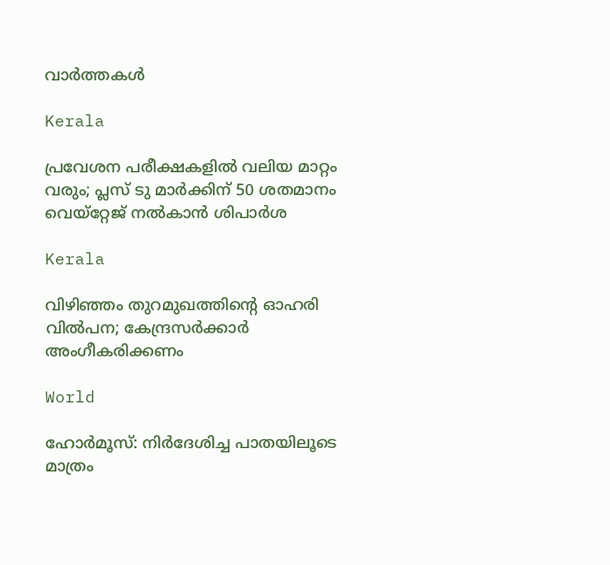വാര്‍ത്തകള്‍

Kerala

പ്രവേശന പരീക്ഷകളില്‍ വലിയ മാറ്റം വരും; പ്ലസ് ടു മാര്‍ക്കിന് 50 ശതമാനം വെയ്‌റ്റേജ് നല്‍കാന്‍ ശിപാര്‍ശ

Kerala

വിഴിഞ്ഞം തുറമുഖത്തിന്റെ ഓഹരി വില്‍പന; കേന്ദ്രസര്‍ക്കാര്‍ അംഗീകരിക്കണം

World

ഹോര്‍മൂസ്: നിര്‍ദേശിച്ച പാതയിലൂടെ മാത്രം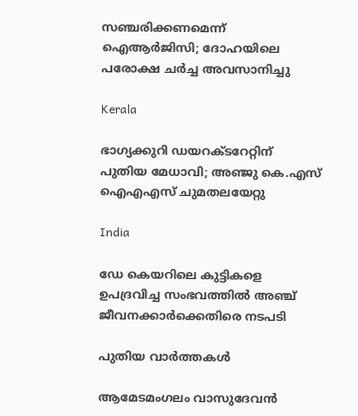സഞ്ചരിക്കണമെന്ന് ഐആര്‍ജിസി; ദോഹയിലെ പരോക്ഷ ചര്‍ച്ച അവസാനിച്ചു

Kerala

ഭാഗ്യക്കുറി ഡയറക്ടറേറ്റിന് പുതിയ മേധാവി; അഞ്ജു കെ.എസ് ഐഎഎസ് ചുമതലയേറ്റു

India

ഡേ കെയറിലെ കുട്ടികളെ ഉപദ്രവിച്ച സംഭവത്തില്‍ അഞ്ച് ജീവനക്കാര്‍ക്കെതിരെ നടപടി

പുതിയ വാര്‍ത്തകള്‍

ആമേടമംഗലം വാസുദേവന്‍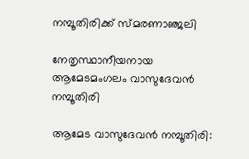നമ്പൂതിരിക്ക് സ്മരണാഞ്ജലി

നേതൃസ്ഥാനീയനായ ആമേടമംഗലം വാസുദേവന്‍ നമ്പൂതിരി

ആമേട വാസുദേവന്‍ നമ്പൂതിരി: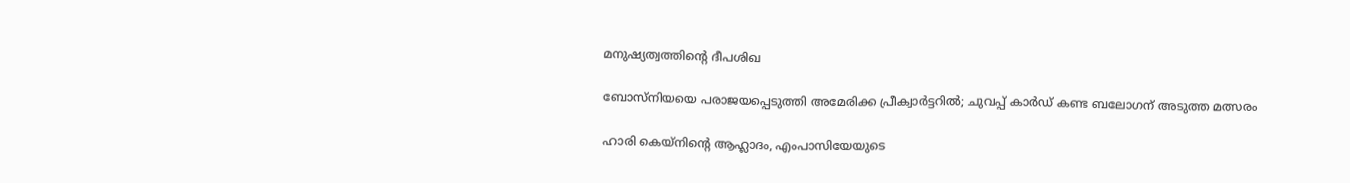മനുഷ്യത്വത്തിന്റെ ദീപശിഖ

ബോസ്‌നിയയെ പരാജയപ്പെടുത്തി അമേരിക്ക പ്രീക്വാര്‍ട്ടറില്‍; ചുവപ്പ് കാര്‍ഡ് കണ്ട ബലോഗന് അടുത്ത മത്സരം

ഹാരി കെയ്‌നിന്റെ ആഹ്ലാദം, എംപാസിയേയുടെ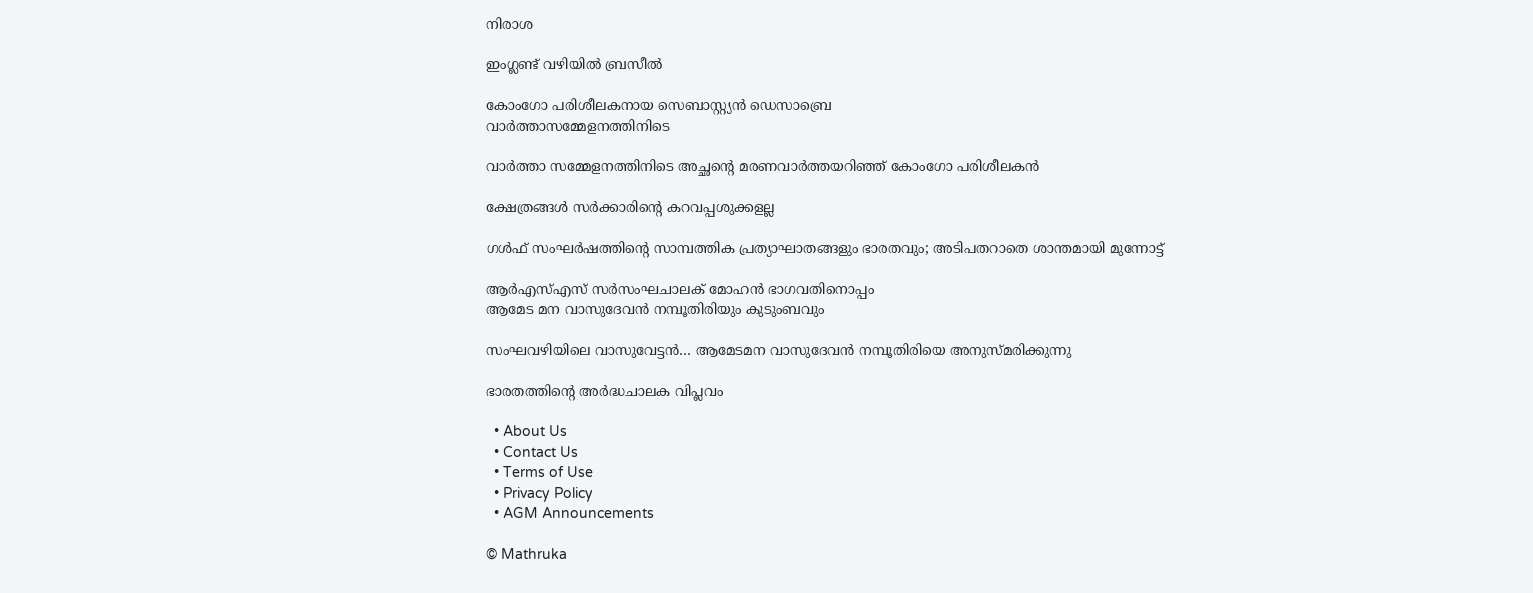നിരാശ

ഇംഗ്ലണ്ട് വഴിയില്‍ ബ്രസീല്‍

കോംഗോ പരിശീലകനായ സെബാസ്റ്റ്യന്‍ ഡെസാബ്രെ
വാര്‍ത്താസമ്മേളനത്തിനിടെ

വാര്‍ത്താ സമ്മേളനത്തിനിടെ അച്ഛന്റെ മരണവാര്‍ത്തയറിഞ്ഞ് കോംഗോ പരിശീലകന്‍

ക്ഷേത്രങ്ങള്‍ സര്‍ക്കാരിന്റെ കറവപ്പശുക്കളല്ല

ഗള്‍ഫ് സംഘര്‍ഷത്തിന്റെ സാമ്പത്തിക പ്രത്യാഘാതങ്ങളും ഭാരതവും; അടിപതറാതെ ശാന്തമായി മുന്നോട്ട്

ആര്‍എസ്എസ് സര്‍സംഘചാലക് മോഹന്‍ ഭാഗവതിനൊപ്പം
ആമേട മന വാസുദേവന്‍ നമ്പൂതിരിയും കുടുംബവും

സംഘവഴിയിലെ വാസുവേട്ടന്‍… ആമേടമന വാസുദേവന്‍ നമ്പൂതിരിയെ അനുസ്മരിക്കുന്നു

ഭാരതത്തിന്റെ അര്‍ദ്ധചാലക വിപ്ലവം

  • About Us
  • Contact Us
  • Terms of Use
  • Privacy Policy
  • AGM Announcements

© Mathruka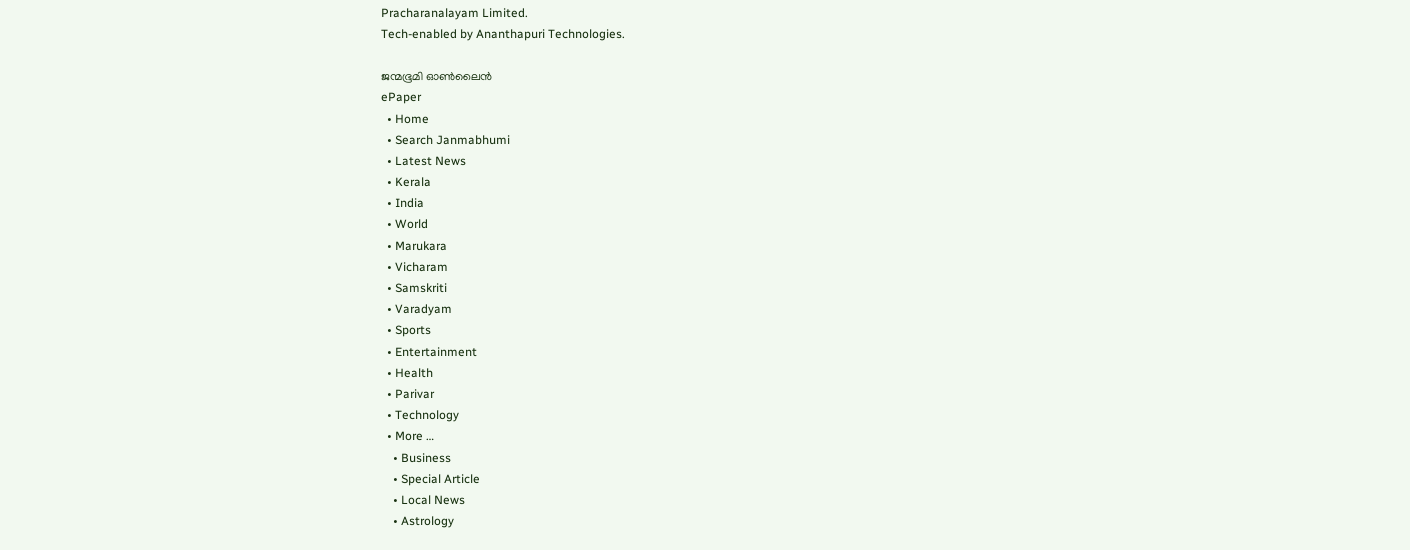Pracharanalayam Limited.
Tech-enabled by Ananthapuri Technologies.

ജന്മഭൂമി ഓണ്‍ലൈന്‍
ePaper
  • Home
  • Search Janmabhumi
  • Latest News
  • Kerala
  • India
  • World
  • Marukara
  • Vicharam
  • Samskriti
  • Varadyam
  • Sports
  • Entertainment
  • Health
  • Parivar
  • Technology
  • More …
    • Business
    • Special Article
    • Local News
    • Astrology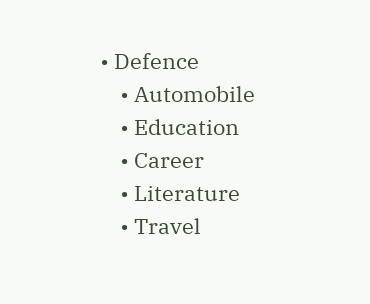• Defence
    • Automobile
    • Education
    • Career
    • Literature
    • Travel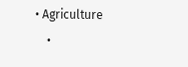• Agriculture
    •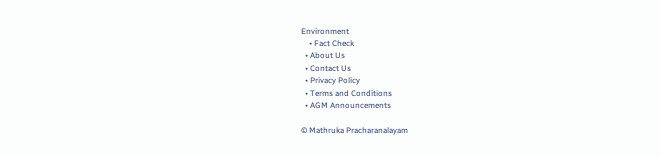Environment
    • Fact Check
  • About Us
  • Contact Us
  • Privacy Policy
  • Terms and Conditions
  • AGM Announcements

© Mathruka Pracharanalayam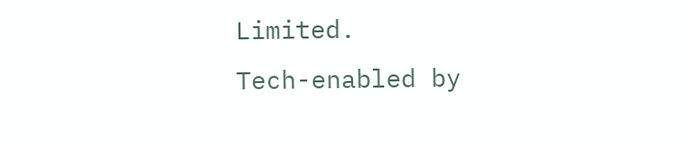Limited.
Tech-enabled by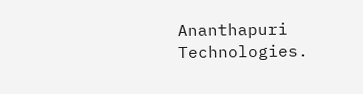Ananthapuri Technologies.